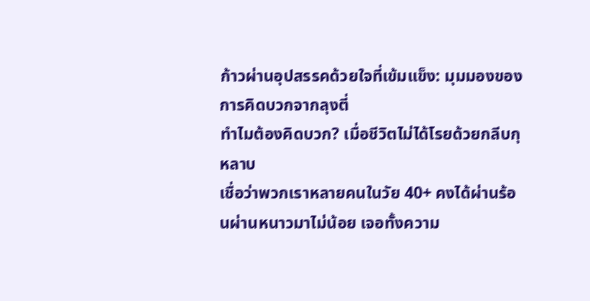ก้าวผ่านอุปสรรคด้วยใจที่เข้มแข็ง: มุมมองของการคิดบวกจากลุงตี่
ทำไมต้องคิดบวก? เมื่อชีวิตไม่ได้โรยด้วยกลีบกุหลาบ
เชื่อว่าพวกเราหลายคนในวัย 40+ คงได้ผ่านร้อนผ่านหนาวมาไม่น้อย เจอทั้งความ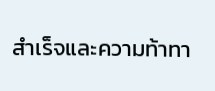สำเร็จและความท้าทา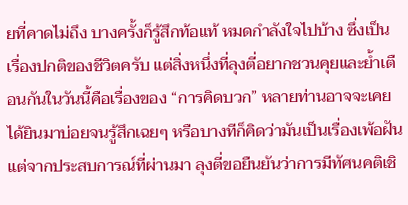ยที่คาดไม่ถึง บางครั้งก็รู้สึกท้อแท้ หมดกำลังใจไปบ้าง ซึ่งเป็นเรื่องปกติของชีวิตครับ แต่สิ่งหนึ่งที่ลุงตี่อยากชวนคุยและย้ำเตือนกันในวันนี้คือเรื่องของ “การคิดบวก” หลายท่านอาจจะเคยได้ยินมาบ่อยจนรู้สึกเฉยๆ หรือบางทีก็คิดว่ามันเป็นเรื่องเพ้อฝัน แต่จากประสบการณ์ที่ผ่านมา ลุงตี่ขอยืนยันว่าการมีทัศนคติเชิ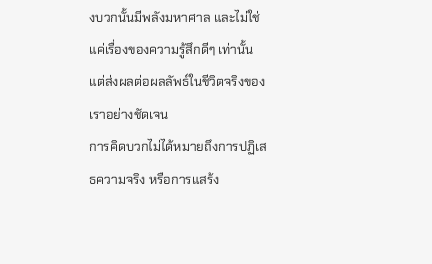งบวกนั้นมีพลังมหาศาล และไม่ใช่แค่เรื่องของความรู้สึกดีๆ เท่านั้น แต่ส่งผลต่อผลลัพธ์ในชีวิตจริงของเราอย่างชัดเจน
การคิดบวกไม่ได้หมายถึงการปฏิเสธความจริง หรือการแสร้ง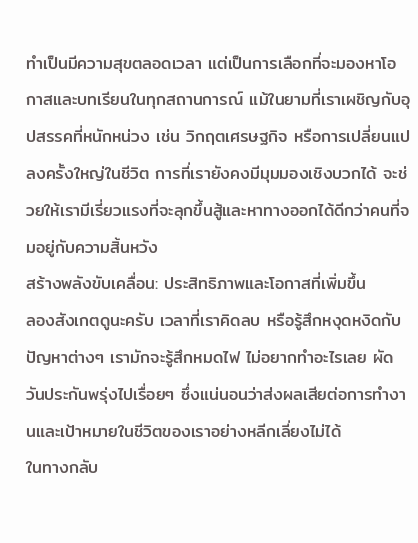ทำเป็นมีความสุขตลอดเวลา แต่เป็นการเลือกที่จะมองหาโอกาสและบทเรียนในทุกสถานการณ์ แม้ในยามที่เราเผชิญกับอุปสรรคที่หนักหน่วง เช่น วิกฤตเศรษฐกิจ หรือการเปลี่ยนแปลงครั้งใหญ่ในชีวิต การที่เรายังคงมีมุมมองเชิงบวกได้ จะช่วยให้เรามีเรี่ยวแรงที่จะลุกขึ้นสู้และหาทางออกได้ดีกว่าคนที่จมอยู่กับความสิ้นหวัง
สร้างพลังขับเคลื่อน: ประสิทธิภาพและโอกาสที่เพิ่มขึ้น
ลองสังเกตดูนะครับ เวลาที่เราคิดลบ หรือรู้สึกหงุดหงิดกับปัญหาต่างๆ เรามักจะรู้สึกหมดไฟ ไม่อยากทำอะไรเลย ผัดวันประกันพรุ่งไปเรื่อยๆ ซึ่งแน่นอนว่าส่งผลเสียต่อการทำงานและเป้าหมายในชีวิตของเราอย่างหลีกเลี่ยงไม่ได้
ในทางกลับ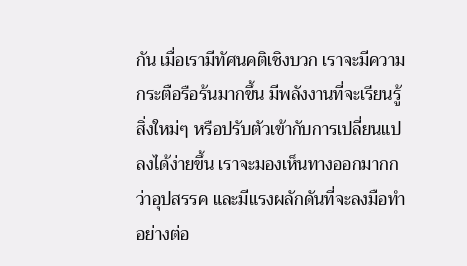กัน เมื่อเรามีทัศนคติเชิงบวก เราจะมีความกระตือรือร้นมากขึ้น มีพลังงานที่จะเรียนรู้สิ่งใหม่ๆ หรือปรับตัวเข้ากับการเปลี่ยนแปลงได้ง่ายขึ้น เราจะมองเห็นทางออกมากกว่าอุปสรรค และมีแรงผลักดันที่จะลงมือทำอย่างต่อ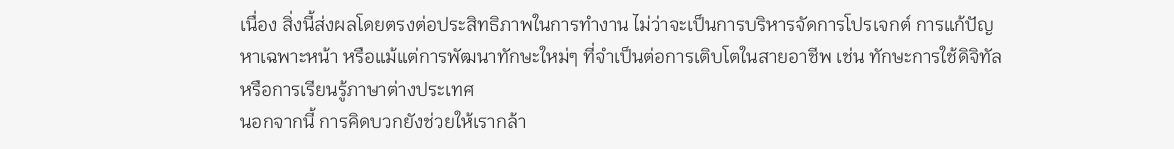เนื่อง สิ่งนี้ส่งผลโดยตรงต่อประสิทธิภาพในการทำงาน ไม่ว่าจะเป็นการบริหารจัดการโปรเจกต์ การแก้ปัญหาเฉพาะหน้า หรือแม้แต่การพัฒนาทักษะใหม่ๆ ที่จำเป็นต่อการเติบโตในสายอาชีพ เช่น ทักษะการใช้ดิจิทัล หรือการเรียนรู้ภาษาต่างประเทศ
นอกจากนี้ การคิดบวกยังช่วยให้เรากล้า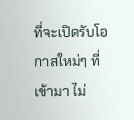ที่จะเปิดรับโอกาสใหม่ๆ ที่เข้ามา ไม่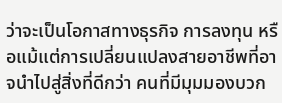ว่าจะเป็นโอกาสทางธุรกิจ การลงทุน หรือแม้แต่การเปลี่ยนแปลงสายอาชีพที่อาจนำไปสู่สิ่งที่ดีกว่า คนที่มีมุมมองบวก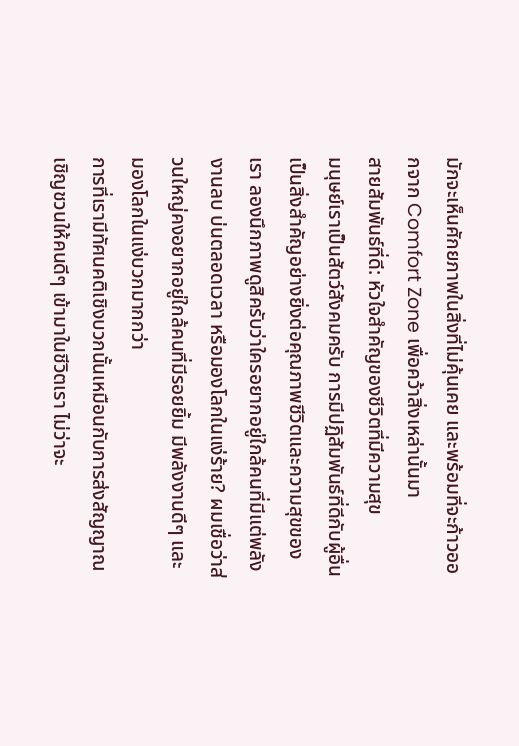มักจะเห็นศักยภาพในสิ่งที่ไม่คุ้นเคย และพร้อมที่จะก้าวออกจาก Comfort Zone เพื่อคว้าสิ่งเหล่านั้นมา
สายสัมพันธ์ที่ดี: หัวใจสำคัญของชีวิตที่มีความสุข
มนุษย์เราเป็นสัตว์สังคมครับ การมีปฏิสัมพันธ์ที่ดีกับผู้อื่นเป็นสิ่งสำคัญอย่างยิ่งต่อคุณภาพชีวิตและความสุขของเรา ลองนึกภาพดูสิครับว่าใครอยากอยู่ใกล้คนที่มีแต่พลังงานลบ บ่นตลอดเวลา หรือมองโลกในแง่ร้าย? ผมเชื่อว่าส่วนใหญ่คงอยากอยู่ใกล้คนที่มีรอยยิ้ม มีพลังงานดีๆ และมองโลกในแง่บวกมากกว่า
การที่เรามีทัศนคติเชิงบวกนั้นเหมือนกับการส่งสัญญาณเชิญชวนให้คนดีๆ เข้ามาในชีวิตเรา ไม่ว่าจะ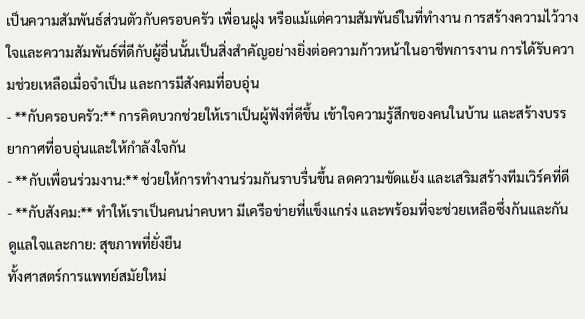เป็นความสัมพันธ์ส่วนตัวกับครอบครัว เพื่อนฝูง หรือแม้แต่ความสัมพันธ์ในที่ทำงาน การสร้างความไว้วางใจและความสัมพันธ์ที่ดีกับผู้อื่นนั้นเป็นสิ่งสำคัญอย่างยิ่งต่อความก้าวหน้าในอาชีพการงาน การได้รับความช่วยเหลือเมื่อจำเป็น และการมีสังคมที่อบอุ่น
- **กับครอบครัว:** การคิดบวกช่วยให้เราเป็นผู้ฟังที่ดีขึ้น เข้าใจความรู้สึกของคนในบ้าน และสร้างบรรยากาศที่อบอุ่นและให้กำลังใจกัน
- **กับเพื่อนร่วมงาน:** ช่วยให้การทำงานร่วมกันราบรื่นขึ้น ลดความขัดแย้ง และเสริมสร้างทีมเวิร์คที่ดี
- **กับสังคม:** ทำให้เราเป็นคนน่าคบหา มีเครือข่ายที่แข็งแกร่ง และพร้อมที่จะช่วยเหลือซึ่งกันและกัน
ดูแลใจและกาย: สุขภาพที่ยั่งยืน
ทั้งศาสตร์การแพทย์สมัยใหม่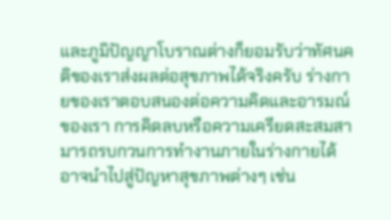และภูมิปัญญาโบราณต่างก็ยอมรับว่าทัศนคติของเราส่งผลต่อสุขภาพได้จริงครับ ร่างกายของเราตอบสนองต่อความคิดและอารมณ์ของเรา การคิดลบหรือความเครียดสะสมสามารถรบกวนการทำงานภายในร่างกายได้ อาจนำไปสู่ปัญหาสุขภาพต่างๆ เช่น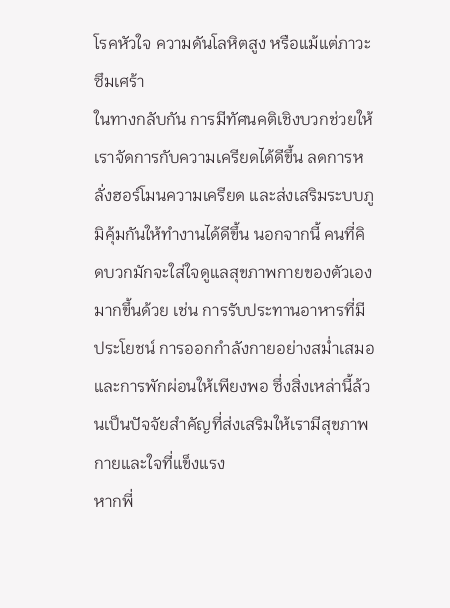โรคหัวใจ ความดันโลหิตสูง หรือแม้แต่ภาวะซึมเศร้า
ในทางกลับกัน การมีทัศนคติเชิงบวกช่วยให้เราจัดการกับความเครียดได้ดีขึ้น ลดการหลั่งฮอร์โมนความเครียด และส่งเสริมระบบภูมิคุ้มกันให้ทำงานได้ดีขึ้น นอกจากนี้ คนที่คิดบวกมักจะใส่ใจดูแลสุขภาพกายของตัวเองมากขึ้นด้วย เช่น การรับประทานอาหารที่มีประโยชน์ การออกกำลังกายอย่างสม่ำเสมอ และการพักผ่อนให้เพียงพอ ซึ่งสิ่งเหล่านี้ล้วนเป็นปัจจัยสำคัญที่ส่งเสริมให้เรามีสุขภาพกายและใจที่แข็งแรง
หากพี่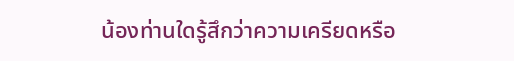น้องท่านใดรู้สึกว่าความเครียดหรือ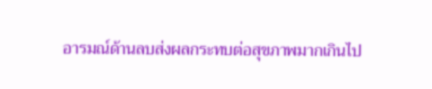อารมณ์ด้านลบส่งผลกระทบต่อสุขภาพมากเกินไป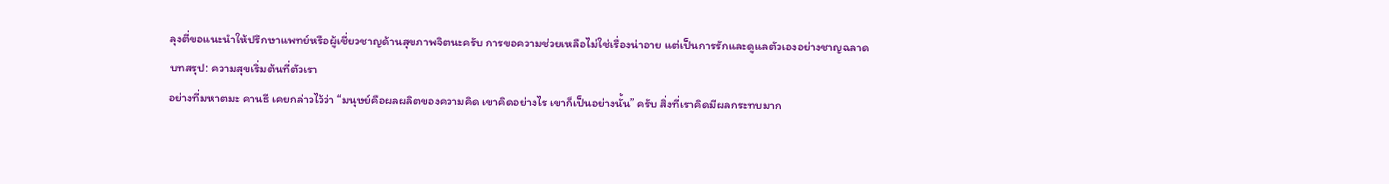ลุงตี่ขอแนะนำให้ปรึกษาแพทย์หรือผู้เชี่ยวชาญด้านสุขภาพจิตนะครับ การขอความช่วยเหลือไม่ใช่เรื่องน่าอาย แต่เป็นการรักและดูแลตัวเองอย่างชาญฉลาด
บทสรุป: ความสุขเริ่มต้นที่ตัวเรา
อย่างที่มหาตมะ คานธี เคยกล่าวไว้ว่า “มนุษย์คือผลผลิตของความคิด เขาคิดอย่างไร เขาก็เป็นอย่างนั้น” ครับ สิ่งที่เราคิดมีผลกระทบมาก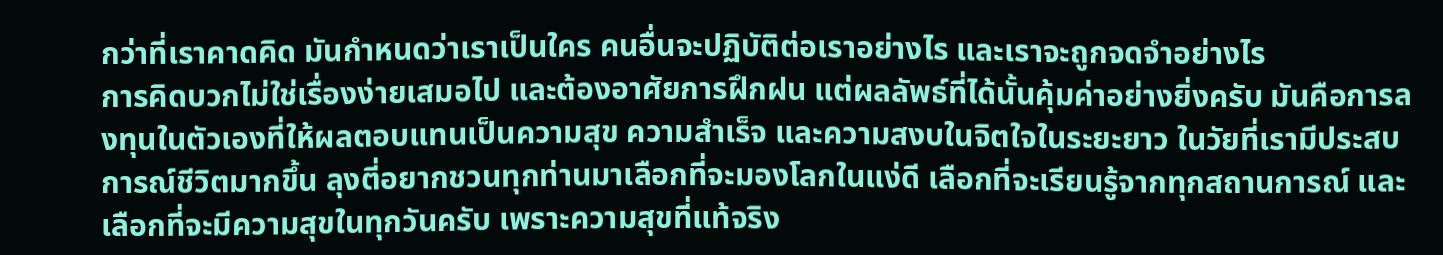กว่าที่เราคาดคิด มันกำหนดว่าเราเป็นใคร คนอื่นจะปฏิบัติต่อเราอย่างไร และเราจะถูกจดจำอย่างไร
การคิดบวกไม่ใช่เรื่องง่ายเสมอไป และต้องอาศัยการฝึกฝน แต่ผลลัพธ์ที่ได้นั้นคุ้มค่าอย่างยิ่งครับ มันคือการลงทุนในตัวเองที่ให้ผลตอบแทนเป็นความสุข ความสำเร็จ และความสงบในจิตใจในระยะยาว ในวัยที่เรามีประสบการณ์ชีวิตมากขึ้น ลุงตี่อยากชวนทุกท่านมาเลือกที่จะมองโลกในแง่ดี เลือกที่จะเรียนรู้จากทุกสถานการณ์ และเลือกที่จะมีความสุขในทุกวันครับ เพราะความสุขที่แท้จริง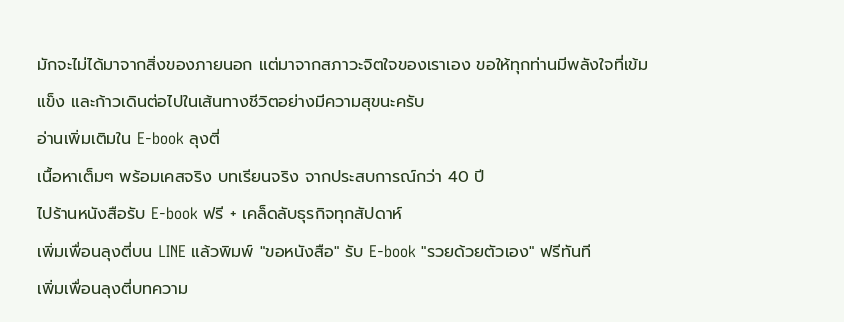มักจะไม่ได้มาจากสิ่งของภายนอก แต่มาจากสภาวะจิตใจของเราเอง ขอให้ทุกท่านมีพลังใจที่เข้มแข็ง และก้าวเดินต่อไปในเส้นทางชีวิตอย่างมีความสุขนะครับ
อ่านเพิ่มเติมใน E-book ลุงตี่
เนื้อหาเต็มๆ พร้อมเคสจริง บทเรียนจริง จากประสบการณ์กว่า 40 ปี
ไปร้านหนังสือรับ E-book ฟรี + เคล็ดลับธุรกิจทุกสัปดาห์
เพิ่มเพื่อนลุงตี่บน LINE แล้วพิมพ์ "ขอหนังสือ" รับ E-book "รวยด้วยตัวเอง" ฟรีทันที
เพิ่มเพื่อนลุงตี่บทความ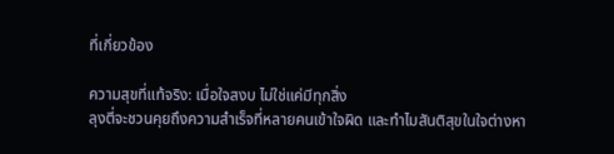ที่เกี่ยวข้อง

ความสุขที่แท้จริง: เมื่อใจสงบ ไม่ใช่แค่มีทุกสิ่ง
ลุงตี่จะชวนคุยถึงความสำเร็จที่หลายคนเข้าใจผิด และทำไมสันติสุขในใจต่างหา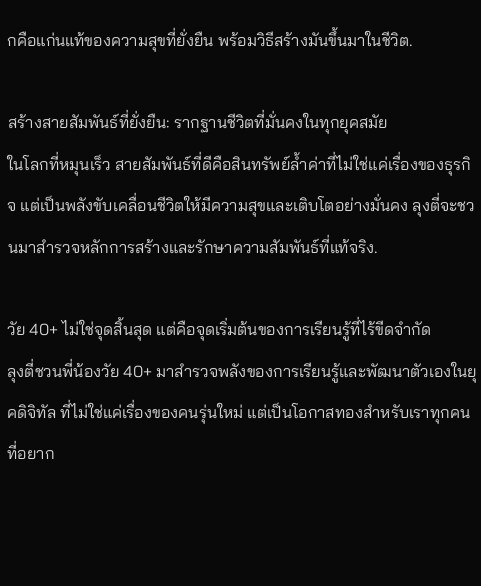กคือแก่นแท้ของความสุขที่ยั่งยืน พร้อมวิธีสร้างมันขึ้นมาในชีวิต.

สร้างสายสัมพันธ์ที่ยั่งยืน: รากฐานชีวิตที่มั่นคงในทุกยุคสมัย
ในโลกที่หมุนเร็ว สายสัมพันธ์ที่ดีคือสินทรัพย์ล้ำค่าที่ไม่ใช่แค่เรื่องของธุรกิจ แต่เป็นพลังขับเคลื่อนชีวิตให้มีความสุขและเติบโตอย่างมั่นคง ลุงตี่จะชวนมาสำรวจหลักการสร้างและรักษาความสัมพันธ์ที่แท้จริง.

วัย 40+ ไม่ใช่จุดสิ้นสุด แต่คือจุดเริ่มต้นของการเรียนรู้ที่ไร้ขีดจำกัด
ลุงตี่ชวนพี่น้องวัย 40+ มาสำรวจพลังของการเรียนรู้และพัฒนาตัวเองในยุคดิจิทัล ที่ไม่ใช่แค่เรื่องของคนรุ่นใหม่ แต่เป็นโอกาสทองสำหรับเราทุกคนที่อยาก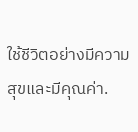ใช้ชีวิตอย่างมีความสุขและมีคุณค่า.